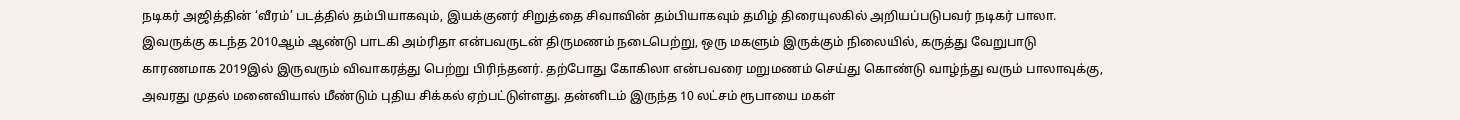நடிகர் அஜித்தின் ‘வீரம்’ படத்தில் தம்பியாகவும், இயக்குனர் சிறுத்தை சிவாவின் தம்பியாகவும் தமிழ் திரையுலகில் அறியப்படுபவர் நடிகர் பாலா. இவருக்கு கடந்த 2010ஆம் ஆண்டு பாடகி அம்ரிதா என்பவருடன் திருமணம் நடைபெற்று, ஒரு மகளும் இருக்கும் நிலையில், கருத்து வேறுபாடு காரணமாக 2019இல் இருவரும் விவாகரத்து பெற்று பிரிந்தனர். தற்போது கோகிலா என்பவரை மறுமணம் செய்து கொண்டு வாழ்ந்து வரும் பாலாவுக்கு, அவரது முதல் மனைவியால் மீண்டும் புதிய சிக்கல் ஏற்பட்டுள்ளது. தன்னிடம் இருந்த 10 லட்சம் ரூபாயை மகள்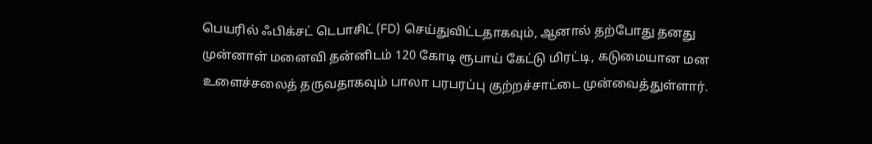பெயரில் ஃபிக்சட் டெபாசிட் (FD) செய்துவிட்டதாகவும், ஆனால் தற்போது தனது முன்னாள் மனைவி தன்னிடம் 120 கோடி ரூபாய் கேட்டு மிரட்டி, கடுமையான மன உளைச்சலைத் தருவதாகவும் பாலா பரபரப்பு குற்றச்சாட்டை முன்வைத்துள்ளார்.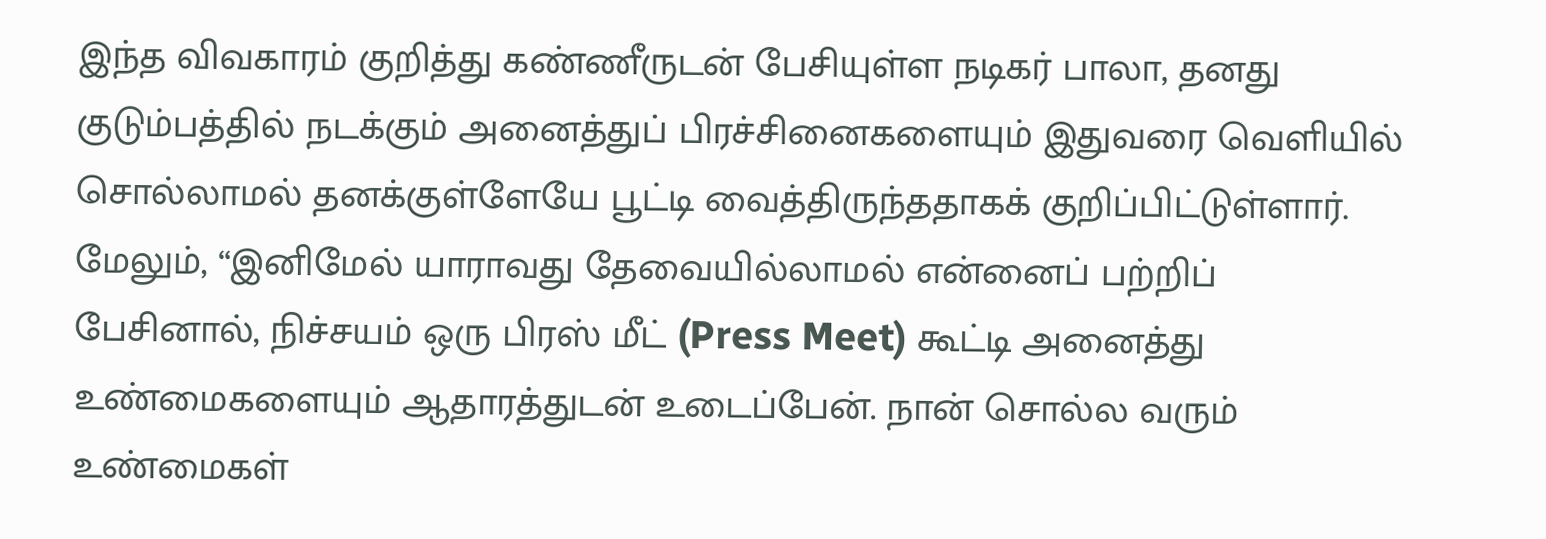இந்த விவகாரம் குறித்து கண்ணீருடன் பேசியுள்ள நடிகர் பாலா, தனது குடும்பத்தில் நடக்கும் அனைத்துப் பிரச்சினைகளையும் இதுவரை வெளியில் சொல்லாமல் தனக்குள்ளேயே பூட்டி வைத்திருந்ததாகக் குறிப்பிட்டுள்ளார். மேலும், “இனிமேல் யாராவது தேவையில்லாமல் என்னைப் பற்றிப் பேசினால், நிச்சயம் ஒரு பிரஸ் மீட் (Press Meet) கூட்டி அனைத்து உண்மைகளையும் ஆதாரத்துடன் உடைப்பேன். நான் சொல்ல வரும் உண்மைகள்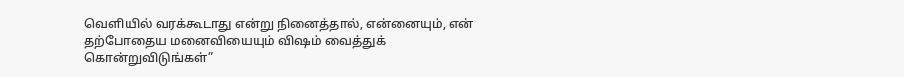வெளியில் வரக்கூடாது என்று நினைத்தால், என்னையும், என் தற்போதைய மனைவியையும் விஷம் வைத்துக் கொன்றுவிடுங்கள்”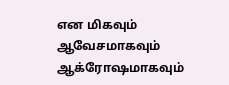என மிகவும் ஆவேசமாகவும் ஆக்ரோஷமாகவும்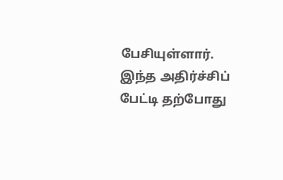பேசியுள்ளார். இந்த அதிர்ச்சிப் பேட்டி தற்போது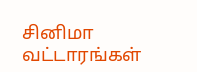சினிமா வட்டாரங்கள்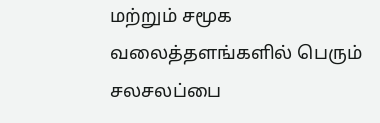மற்றும் சமூக வலைத்தளங்களில் பெரும் சலசலப்பை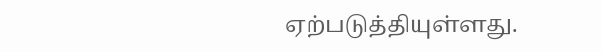ஏற்படுத்தியுள்ளது.